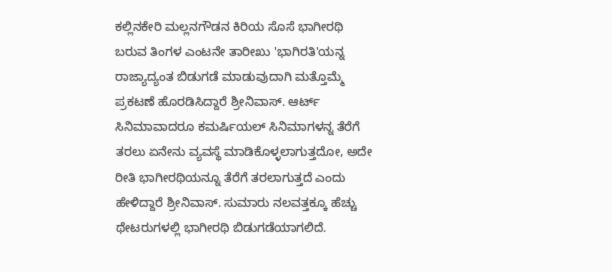ಕಲ್ಲಿನಕೇರಿ ಮಲ್ಲನಗೌಡನ ಕಿರಿಯ ಸೊಸೆ ಭಾಗೀರಥಿ
ಬರುವ ತಿಂಗಳ ಎಂಟನೇ ತಾರೀಖು 'ಭಾಗಿರತಿ'ಯನ್ನ ರಾಜ್ಯಾದ್ಯಂತ ಬಿಡುಗಡೆ ಮಾಡುವುದಾಗಿ ಮತ್ತೊಮ್ಮೆ ಪ್ರಕಟಣೆ ಹೊರಡಿಸಿದ್ದಾರೆ ಶ್ರೀನಿವಾಸ್. ಆರ್ಟ್ ಸಿನಿಮಾವಾದರೂ ಕಮರ್ಷಿಯಲ್ ಸಿನಿಮಾಗಳನ್ನ ತೆರೆಗೆ ತರಲು ಏನೇನು ವ್ಯವಸ್ಥೆ ಮಾಡಿಕೊಳ್ಳಲಾಗುತ್ತದೋ, ಅದೇ ರೀತಿ ಭಾಗೀರಥಿಯನ್ನೂ ತೆರೆಗೆ ತರಲಾಗುತ್ತದೆ ಎಂದು ಹೇಳಿದ್ದಾರೆ ಶ್ರೀನಿವಾಸ್. ಸುಮಾರು ನಲವತ್ತಕ್ಕೂ ಹೆಚ್ಚು ಥೇಟರುಗಳಲ್ಲಿ ಭಾಗೀರಥಿ ಬಿಡುಗಡೆಯಾಗಲಿದೆ.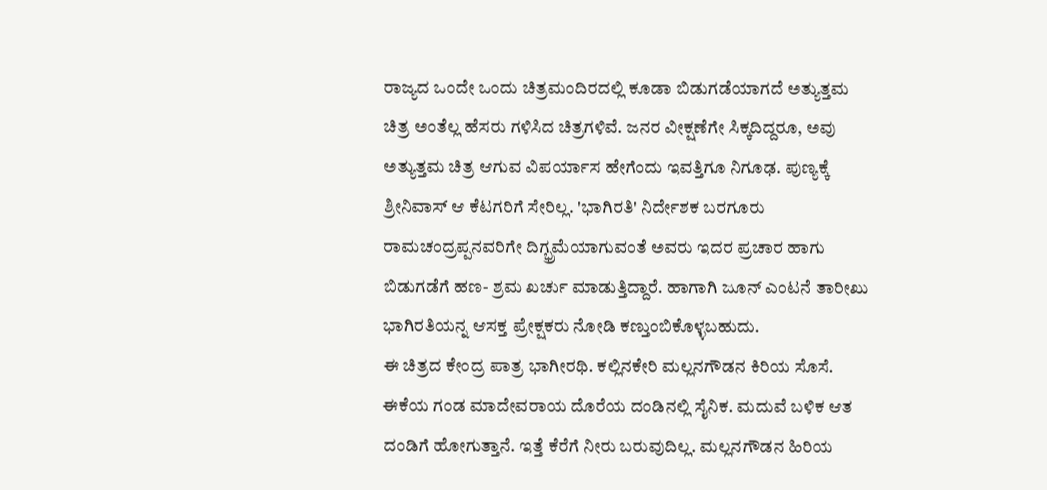ರಾಜ್ಯದ ಒಂದೇ ಒಂದು ಚಿತ್ರಮಂದಿರದಲ್ಲಿ ಕೂಡಾ ಬಿಡುಗಡೆಯಾಗದೆ ಅತ್ಯುತ್ತಮ ಚಿತ್ರ ಅಂತೆಲ್ಲ ಹೆಸರು ಗಳಿಸಿದ ಚಿತ್ರಗಳಿವೆ. ಜನರ ವೀಕ್ಷಣೆಗೇ ಸಿಕ್ಕದಿದ್ದರೂ, ಅವು ಅತ್ಯುತ್ತಮ ಚಿತ್ರ ಆಗುವ ವಿಪರ್ಯಾಸ ಹೇಗೆಂದು ಇವತ್ತಿಗೂ ನಿಗೂಢ. ಪುಣ್ಯಕ್ಕೆ ಶ್ರೀನಿವಾಸ್ ಆ ಕೆಟಗರಿಗೆ ಸೇರಿಲ್ಲ. 'ಭಾಗಿರತಿ' ನಿರ್ದೇಶಕ ಬರಗೂರು ರಾಮಚಂದ್ರಪ್ಪನವರಿಗೇ ದಿಗ್ಭ್ರಮೆಯಾಗುವಂತೆ ಅವರು ಇದರ ಪ್ರಚಾರ ಹಾಗು ಬಿಡುಗಡೆಗೆ ಹಣ- ಶ್ರಮ ಖರ್ಚು ಮಾಡುತ್ತಿದ್ದಾರೆ. ಹಾಗಾಗಿ ಜೂನ್ ಎಂಟನೆ ತಾರೀಖು ಭಾಗಿರತಿಯನ್ನ ಆಸಕ್ತ ಪ್ರೇಕ್ಷಕರು ನೋಡಿ ಕಣ್ತುಂಬಿಕೊಳ್ಳಬಹುದು.
ಈ ಚಿತ್ರದ ಕೇಂದ್ರ ಪಾತ್ರ ಭಾಗೀರಥಿ. ಕಲ್ಲಿನಕೇರಿ ಮಲ್ಲನಗೌಡನ ಕಿರಿಯ ಸೊಸೆ. ಈಕೆಯ ಗಂಡ ಮಾದೇವರಾಯ ದೊರೆಯ ದಂಡಿನಲ್ಲಿ ಸೈನಿಕ. ಮದುವೆ ಬಳಿಕ ಆತ ದಂಡಿಗೆ ಹೋಗುತ್ತಾನೆ. ಇತ್ತೆ ಕೆರೆಗೆ ನೀರು ಬರುವುದಿಲ್ಲ. ಮಲ್ಲನಗೌಡನ ಹಿರಿಯ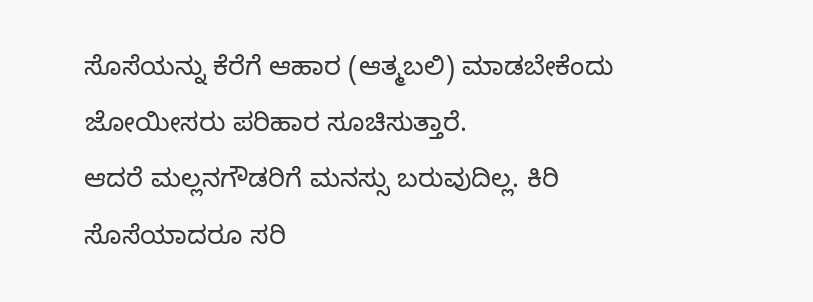ಸೊಸೆಯನ್ನು ಕೆರೆಗೆ ಆಹಾರ (ಆತ್ಮಬಲಿ) ಮಾಡಬೇಕೆಂದು ಜೋಯೀಸರು ಪರಿಹಾರ ಸೂಚಿಸುತ್ತಾರೆ.
ಆದರೆ ಮಲ್ಲನಗೌಡರಿಗೆ ಮನಸ್ಸು ಬರುವುದಿಲ್ಲ. ಕಿರಿ ಸೊಸೆಯಾದರೂ ಸರಿ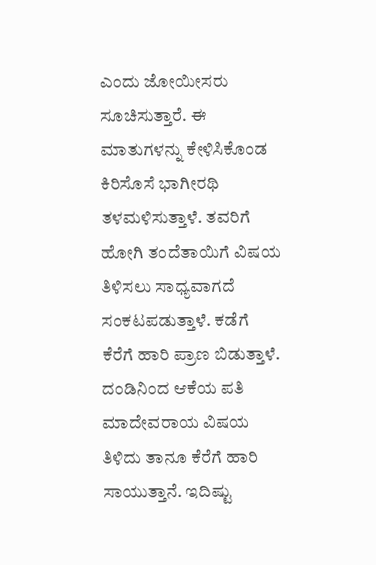ಎಂದು ಜೋಯೀಸರು ಸೂಚಿಸುತ್ತಾರೆ. ಈ ಮಾತುಗಳನ್ನು ಕೇಳಿಸಿಕೊಂಡ ಕಿರಿಸೊಸೆ ಭಾಗೀರಥಿ ತಳಮಳಿಸುತ್ತಾಳೆ. ತವರಿಗೆ ಹೋಗಿ ತಂದೆತಾಯಿಗೆ ವಿಷಯ ತಿಳಿಸಲು ಸಾಧ್ಯವಾಗದೆ ಸಂಕಟಪಡುತ್ತಾಳೆ. ಕಡೆಗೆ ಕೆರೆಗೆ ಹಾರಿ ಪ್ರಾಣ ಬಿಡುತ್ತಾಳೆ. ದಂಡಿನಿಂದ ಆಕೆಯ ಪತಿ ಮಾದೇವರಾಯ ವಿಷಯ ತಿಳಿದು ತಾನೂ ಕೆರೆಗೆ ಹಾರಿ ಸಾಯುತ್ತಾನೆ. ಇದಿಷ್ಟು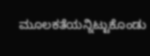ಮೂಲಕತೆಯನ್ನಿಟ್ಟುಕೊಂಡು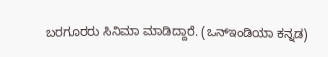ಬರಗೂರರು ಸಿನಿಮಾ ಮಾಡಿದ್ದಾರೆ. (ಒನ್ಇಂಡಿಯಾ ಕನ್ನಡ)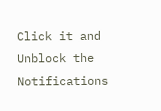Click it and Unblock the Notifications